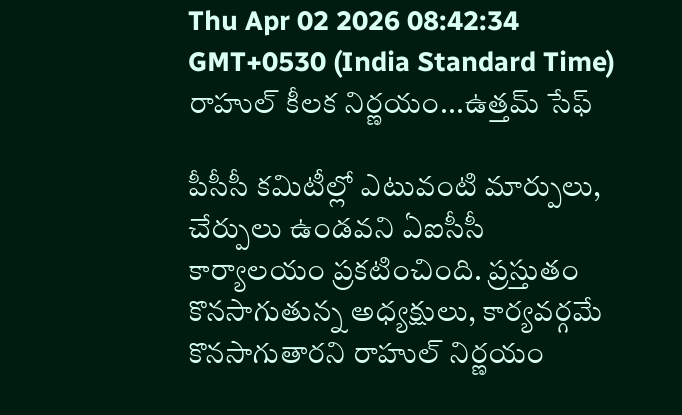Thu Apr 02 2026 08:42:34 GMT+0530 (India Standard Time)
రాహుల్ కీలక నిర్ణయం...ఉత్తమ్ సేఫ్

పీసీసీ కమిటీల్లో ఎటువంటి మార్పులు, చేర్పులు ఉండవని ఏఐసీసీ కార్యాలయం ప్రకటించింది. ప్రస్తుతం కొనసాగుతున్న అధ్యక్షులు, కార్యవర్గమే కొనసాగుతారని రాహుల్ నిర్ణయం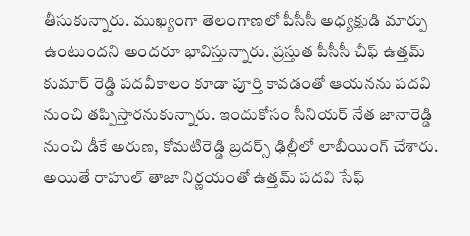తీసుకున్నారు. ముఖ్యంగా తెలంగాణలో పీసీసీ అధ్యక్షుడి మార్పు ఉంటుందని అందరూ భావిస్తున్నారు. ప్రస్తుత పీసీసీ చీఫ్ ఉత్తమ్ కుమార్ రెడ్డి పదవీకాలం కూడా పూర్తి కావడంతో ఆయనను పదవి నుంచి తప్పిస్తారనుకున్నారు. ఇందుకోసం సీనియర్ నేత జానారెడ్డి నుంచి డీకే అరుణ, కోమటిరెడ్డి బ్రదర్స్ ఢిల్లీలో లాబీయింగ్ చేశారు. అయితే రాహుల్ తాజా నిర్ణయంతో ఉత్తమ్ పదవి సేఫ్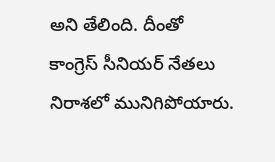అని తేలింది. దీంతో కాంగ్రెస్ సీనియర్ నేతలు నిరాశలో మునిగిపోయారు.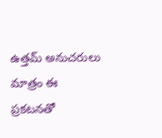ఉత్తమ్ అనుచరులు మాత్రం ఈ ప్రకటనతో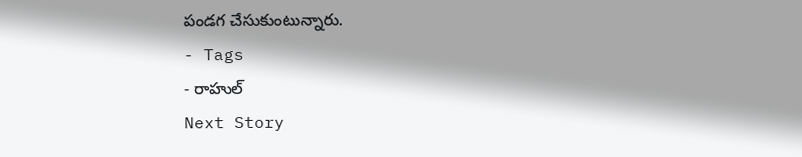పండగ చేసుకుంటున్నారు.
- Tags
- రాహుల్
Next Story